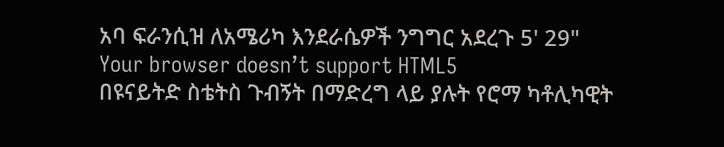አባ ፍራንሲዝ ለአሜሪካ እንደራሴዎች ንግግር አደረጉ 5' 29"
Your browser doesn’t support HTML5
በዩናይትድ ስቴትስ ጉብኝት በማድረግ ላይ ያሉት የሮማ ካቶሊካዊት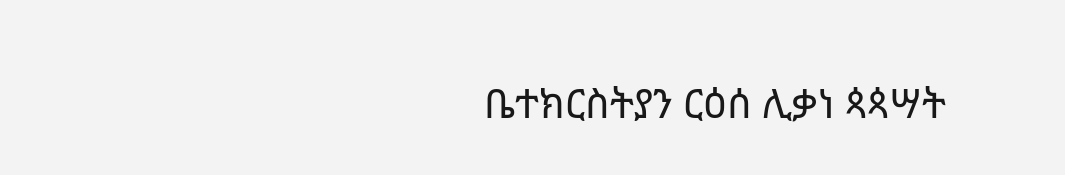ቤተክርስትያን ርዕሰ ሊቃነ ጳጳሣት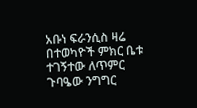አቡነ ፍራንሲስ ዛሬ በተወካዮች ምክር ቤቱ ተገኝተው ለጥምር ጉባዔው ንግግር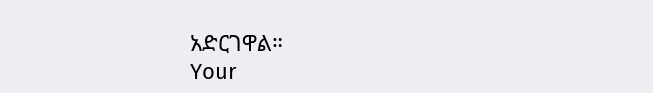አድርገዋል።
Your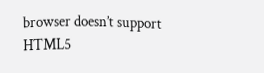browser doesn’t support HTML5